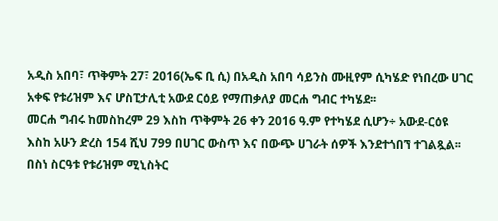አዲስ አበባ፣ ጥቅምት 27፣ 2016(ኤፍ ቢ ሲ) በአዲስ አበባ ሳይንስ ሙዚየም ሲካሄድ የነበረው ሀገር አቀፍ የቱሪዝም እና ሆስፒታሊቲ አውደ ርዕይ የማጠቃለያ መርሐ ግብር ተካሄደ፡፡
መርሐ ግብሩ ከመስከረም 29 እስከ ጥቅምት 26 ቀን 2016 ዓ.ም የተካሄደ ሲሆን÷ አውደ-ርዕዩ እስከ አሁን ድረስ 154 ሺህ 799 በሀገር ውስጥ እና በውጭ ሀገራት ሰዎች እንደተጎበኘ ተገልጿል፡፡
በስነ ስርዓቱ የቱሪዝም ሚኒስትር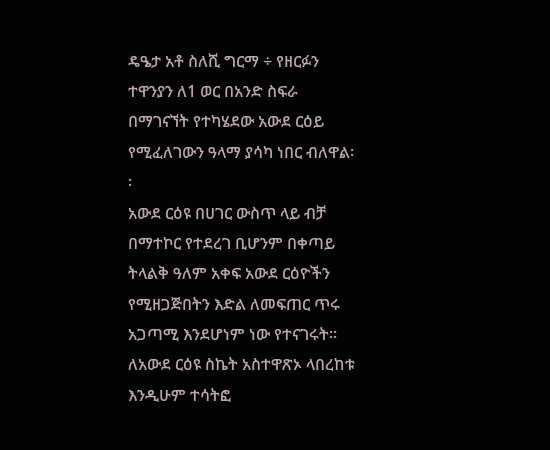ዴዔታ አቶ ስለሺ ግርማ ÷ የዘርፉን ተዋንያን ለ1 ወር በአንድ ስፍራ በማገናኘት የተካሄደው አውደ ርዕይ የሚፈለገውን ዓላማ ያሳካ ነበር ብለዋል፡፡
አውደ ርዕዩ በሀገር ውስጥ ላይ ብቻ በማተኮር የተደረገ ቢሆንም በቀጣይ ትላልቅ ዓለም አቀፍ አውደ ርዕዮችን የሚዘጋጅበትን እድል ለመፍጠር ጥሩ አጋጣሚ እንደሆነም ነው የተናገሩት፡፡
ለአውደ ርዕዩ ስኬት አስተዋጽኦ ላበረከቱ እንዲሁም ተሳትፎ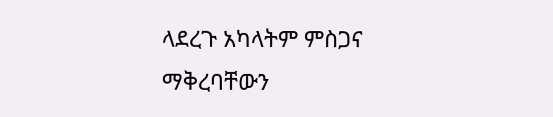ላደረጉ አካላትም ምስጋና ማቅረባቸውን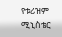የቱሪዝም ሚኒስቴር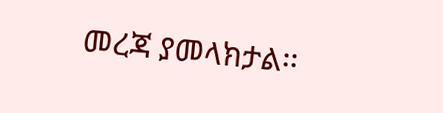መረጃ ያመላክታል፡፡